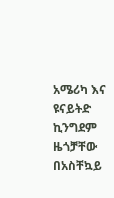አሜሪካ እና ዩናይትድ ኪንግደም ዜጎቻቸው በአስቸኳይ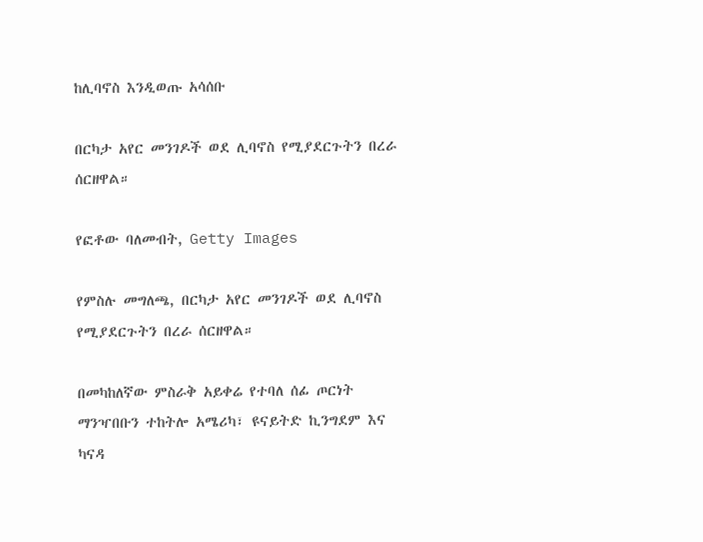ከሊባኖስ እንዲወጡ አሳሰቡ

በርካታ አየር መንገዶች ወደ ሊባኖስ የሚያደርጉትን በረራ ሰርዘዋል።

የፎቶው ባለመብት, Getty Images

የምስሉ መግለጫ, በርካታ አየር መንገዶች ወደ ሊባኖስ የሚያደርጉትን በረራ ሰርዘዋል።

በመካከለኛው ምስራቅ አይቀሬ የተባለ ሰፊ ጦርነት ማንዣበቡን ተከትሎ አሜሪካ፣ ዩናይትድ ኪንግደም እና ካናዳ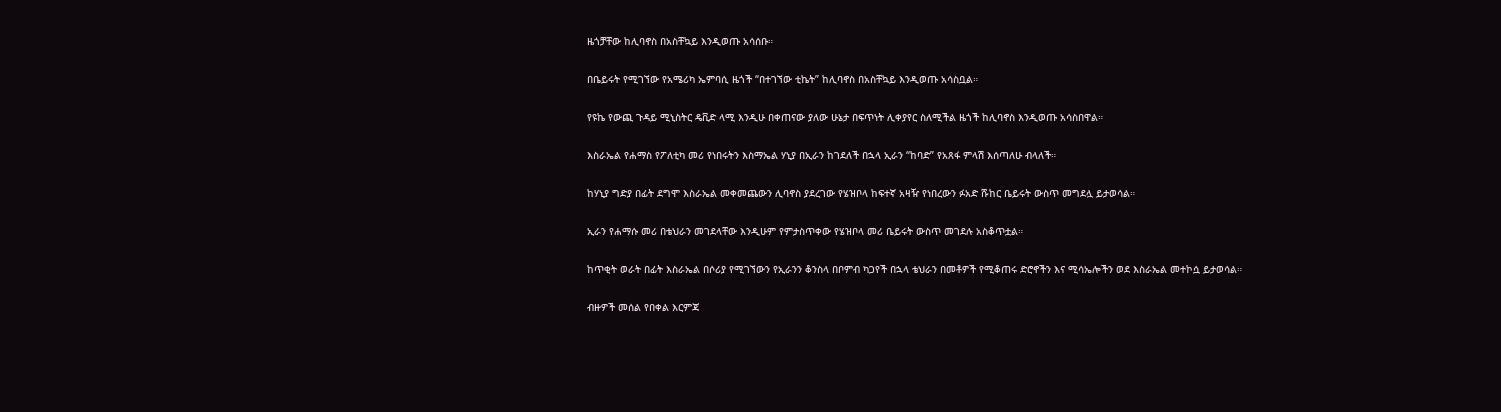ዜጎቻቸው ከሊባኖስ በአስቸኳይ እንዲወጡ አሳሰቡ።

በቤይሩት የሚገኘው የአሜሪካ ኤምባሲ ዜጎች “በተገኘው ቲኬት” ከሊባኖስ በአስቸኳይ እንዲወጡ አሳስቧል።

የዩኬ የውጪ ጉዳይ ሚኒስትር ዴቪድ ላሚ እንዲሁ በቀጠናው ያለው ሁኔታ በፍጥነት ሊቀያየር ስለሚችል ዜጎች ከሊባኖስ እንዲወጡ አሳስበዋል።

እስራኤል የሐማስ የፖለቲካ መሪ የነበሩትን እስማኤል ሃኒያ በኢራን ከገደለች በኋላ ኢራን “ከባድ” የአጸፋ ምላሽ እሰጣለሁ ብላለች።

ከሃኒያ ግድያ በፊት ደግሞ እስራኤል መቀመጨውን ሊባኖስ ያደረገው የሄዝቦላ ከፍተኛ አዛዥ የነበረውን ፉአድ ሹከር ቤይሩት ውስጥ መግደሏ ይታወሳል።

ኢራን የሐማሱ መሪ በቴህራን መገደላቸው እንዲሁም የምታስጥቀው የሄዝቦላ መሪ ቤይሩት ውስጥ መገደሉ አስቆጥቷል።

ከጥቂት ወራት በፊት እስራኤል በሶሪያ የሚገኘውን የኢራንን ቆንስላ በቦምብ ካጋየች በኋላ ቴህራን በመቶዎች የሚቆጠሩ ድሮኖችን እና ሚሳኤሎችን ወደ እስራኤል መተኮሷ ይታወሳል።

ብዙዎች መሰል የበቀል እርምጃ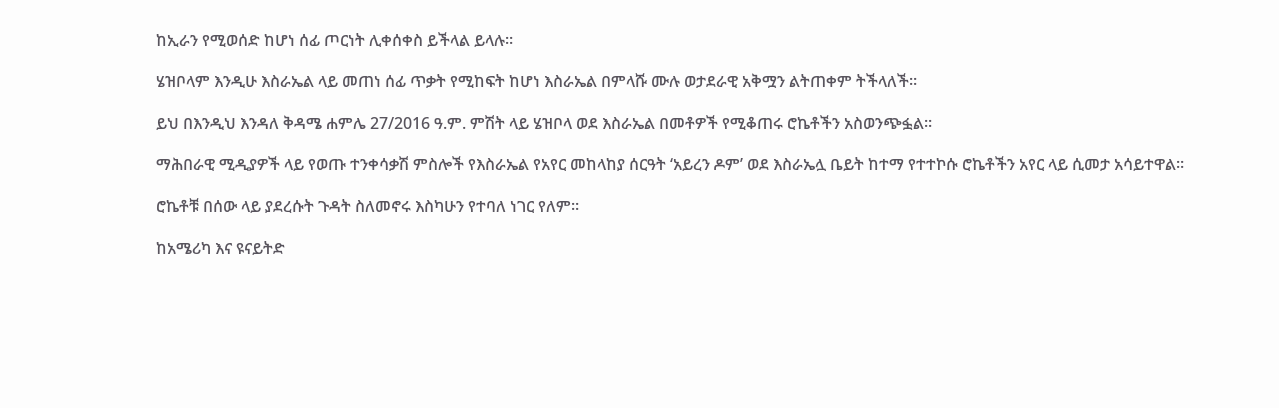ከኢራን የሚወሰድ ከሆነ ሰፊ ጦርነት ሊቀሰቀስ ይችላል ይላሉ።

ሄዝቦላም እንዲሁ እስራኤል ላይ መጠነ ሰፊ ጥቃት የሚከፍት ከሆነ እስራኤል በምላሹ ሙሉ ወታደራዊ አቅሟን ልትጠቀም ትችላለች።

ይህ በእንዲህ እንዳለ ቅዳሜ ሐምሌ 27/2016 ዓ.ም. ምሽት ላይ ሄዝቦላ ወደ እስራኤል በመቶዎች የሚቆጠሩ ሮኬቶችን አስወንጭፏል።

ማሕበራዊ ሚዲያዎች ላይ የወጡ ተንቀሳቃሽ ምስሎች የእስራኤል የአየር መከላከያ ሰርዓት ‘አይረን ዶም’ ወደ እስራኤሏ ቤይት ከተማ የተተኮሱ ሮኬቶችን አየር ላይ ሲመታ አሳይተዋል።

ሮኬቶቹ በሰው ላይ ያደረሱት ጉዳት ስለመኖሩ እስካሁን የተባለ ነገር የለም።

ከአሜሪካ እና ዩናይትድ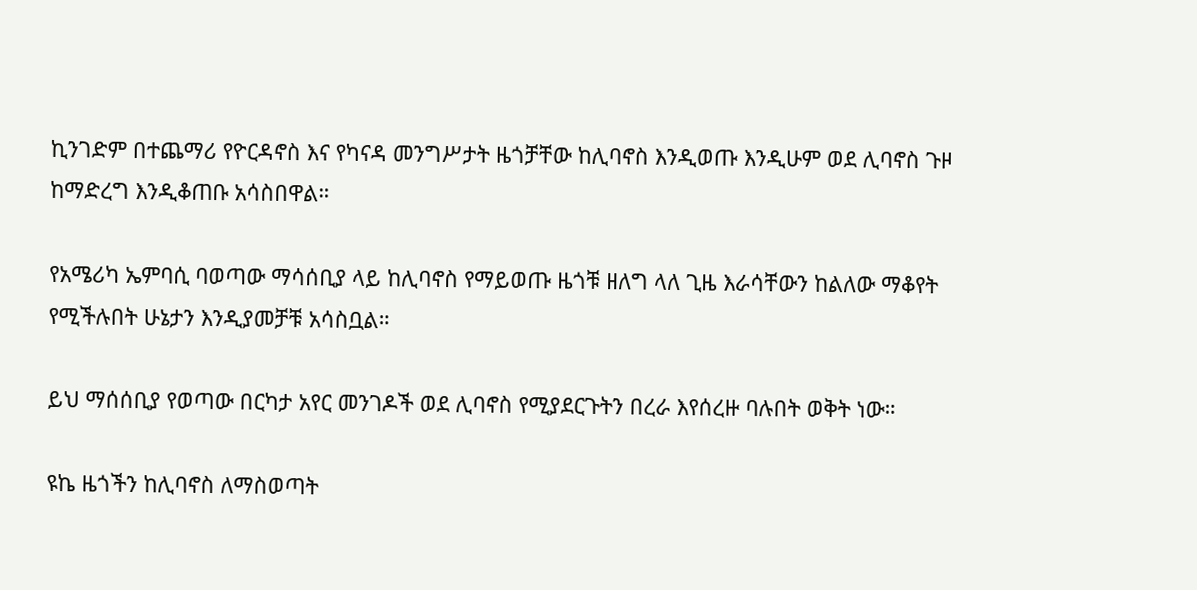ኪንገድም በተጨማሪ የዮርዳኖስ እና የካናዳ መንግሥታት ዜጎቻቸው ከሊባኖስ እንዲወጡ እንዲሁም ወደ ሊባኖስ ጉዞ ከማድረግ እንዲቆጠቡ አሳስበዋል።

የአሜሪካ ኤምባሲ ባወጣው ማሳሰቢያ ላይ ከሊባኖስ የማይወጡ ዜጎቹ ዘለግ ላለ ጊዜ እራሳቸውን ከልለው ማቆየት የሚችሉበት ሁኔታን እንዲያመቻቹ አሳስቧል።

ይህ ማሰሰቢያ የወጣው በርካታ አየር መንገዶች ወደ ሊባኖስ የሚያደርጉትን በረራ እየሰረዙ ባሉበት ወቅት ነው።

ዩኬ ዜጎችን ከሊባኖስ ለማስወጣት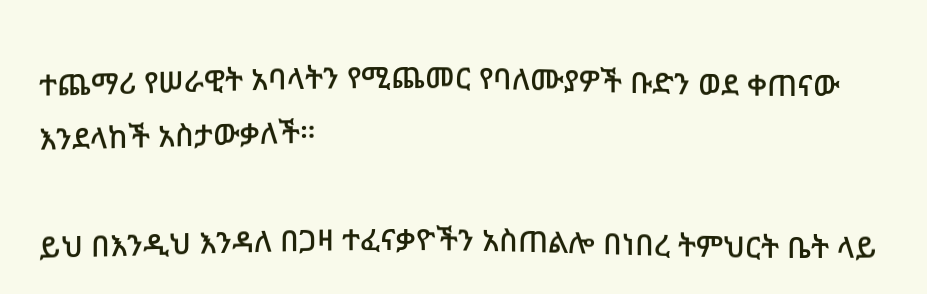ተጨማሪ የሠራዊት አባላትን የሚጨመር የባለሙያዎች ቡድን ወደ ቀጠናው እንደላከች አስታውቃለች።

ይህ በእንዲህ እንዳለ በጋዛ ተፈናቃዮችን አስጠልሎ በነበረ ትምህርት ቤት ላይ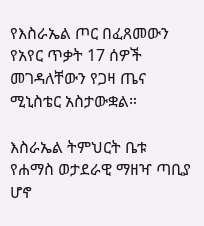የእስራኤል ጦር በፈጸመውን የአየር ጥቃት 17 ሰዎች መገዳለቸውን የጋዛ ጤና ሚኒስቴር አስታውቋል።

እስራኤል ትምህርት ቤቱ የሐማስ ወታደራዊ ማዘዣ ጣቢያ ሆኖ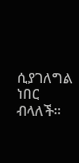ሲያገለግል ነበር ብላለች።